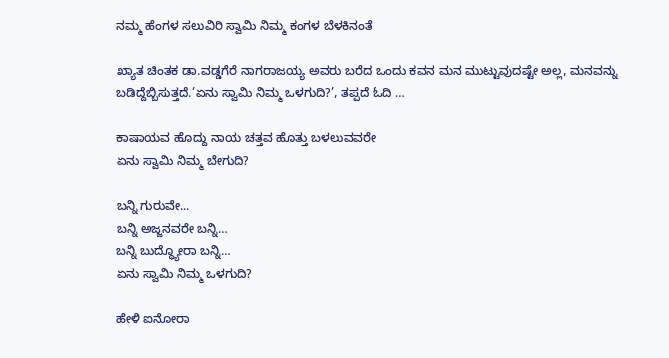ನಮ್ಮ ಹೆಂಗಳ ಸಲುವಿರಿ ಸ್ವಾಮಿ ನಿಮ್ಮ ಕಂಗಳ ಬೆಳಕಿನಂತೆ

ಖ್ಯಾತ ಚಿಂತಕ ಡಾ.ವಡ್ಡಗೆರೆ ನಾಗರಾಜಯ್ಯ ಅವರು ಬರೆದ ಒಂದು ಕವನ ಮನ ಮುಟ್ಟುವುದಷ್ಟೇ ಅಲ್ಲ, ಮನವನ್ನು ಬಡಿದ್ದೆಬ್ಬಿಸುತ್ತದೆ.’ಏನು ಸ್ವಾಮಿ ನಿಮ್ಮ ಒಳಗುದಿ?’, ತಪ್ಪದೆ ಓದಿ …

ಕಾಷಾಯವ ಹೊದ್ದು ನಾಯ ಚತ್ತವ ಹೊತ್ತು ಬಳಲುವವರೇ
ಏನು ಸ್ವಾಮಿ ನಿಮ್ಮ ಬೇಗುದಿ?

ಬನ್ನಿ ಗುರುವೇ...
ಬನ್ನಿ ಅಜ್ಜನವರೇ ಬನ್ನಿ…
ಬನ್ನಿ ಬುದ್ಧ್ಯೋರಾ ಬನ್ನಿ…
ಏನು ಸ್ವಾಮಿ ನಿಮ್ಮ ಒಳಗುದಿ?

ಹೇಳಿ ಐನೋರಾ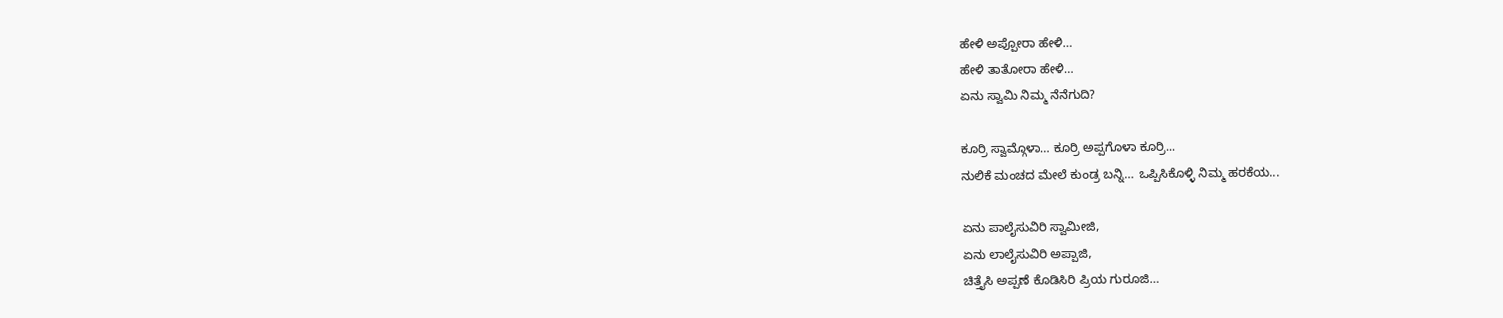ಹೇಳಿ ಅಪ್ಪೋರಾ ಹೇಳಿ…
ಹೇಳಿ ತಾತೋರಾ ಹೇಳಿ…
ಏನು ಸ್ವಾಮಿ ನಿಮ್ಮ ನೆನೆಗುದಿ?

ಕೂರ್ರಿ ಸ್ವಾಮ್ಗೊಳಾ… ಕೂರ್ರಿ ಅಪ್ಪಗೊಳಾ ಕೂರ್ರಿ...
ನುಲಿಕೆ ಮಂಚದ ಮೇಲೆ ಕುಂಡ್ರ ಬನ್ನಿ… ಒಪ್ಪಿಸಿಕೊಳ್ಳಿ ನಿಮ್ಮ ಹರಕೆಯ...

ಏನು ಪಾಲೈಸುವಿರಿ ಸ್ವಾಮೀಜಿ,
ಏನು ಲಾಲೈಸುವಿರಿ ಅಪ್ಪಾಜಿ,
ಚಿತ್ತೈಸಿ ಅಪ್ಪಣೆ ಕೊಡಿಸಿರಿ ಪ್ರಿಯ ಗುರೂಜಿ…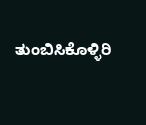ತುಂಬಿಸಿಕೊಳ್ಳಿರಿ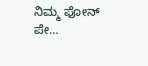ನಿಮ್ಮ ಫೋನ್ ಪೇ…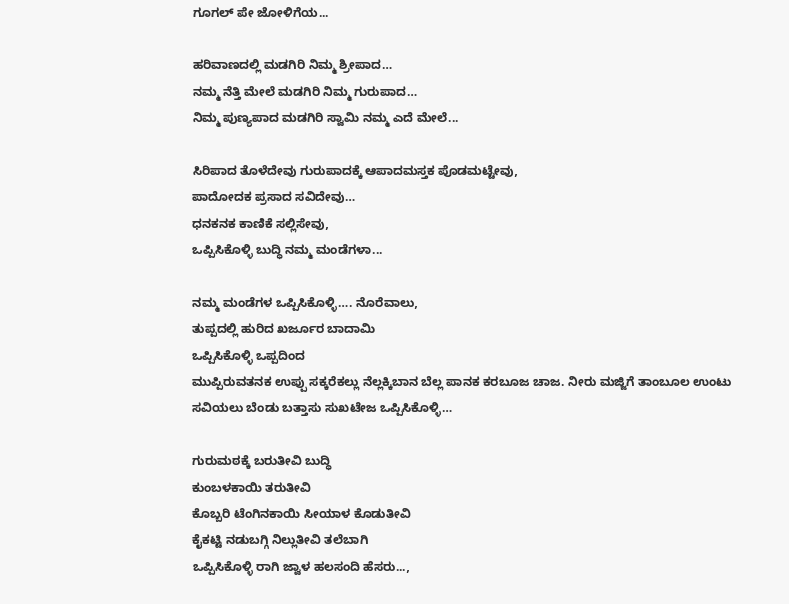ಗೂಗಲ್ ಪೇ ಜೋಳಿಗೆಯ...

ಹರಿವಾಣದಲ್ಲಿ ಮಡಗಿರಿ ನಿಮ್ಮ ಶ್ರೀಪಾದ…
ನಮ್ಮ ನೆತ್ತಿ ಮೇಲೆ ಮಡಗಿರಿ ನಿಮ್ಮ ಗುರುಪಾದ…
ನಿಮ್ಮ ಪುಣ್ಯಪಾದ ಮಡಗಿರಿ ಸ್ವಾಮಿ ನಮ್ಮ ಎದೆ ಮೇಲೆ...

ಸಿರಿಪಾದ ತೊಳೆದೇವು ಗುರುಪಾದಕ್ಕೆ ಆಪಾದಮಸ್ತಕ ಪೊಡಮಟ್ಟೇವು,
ಪಾದೋದಕ ಪ್ರಸಾದ ಸವಿದೇವು…
ಧನಕನಕ ಕಾಣಿಕೆ ಸಲ್ಲಿಸೇವು,
ಒಪ್ಪಿಸಿಕೊಳ್ಳಿ ಬುದ್ಧಿ ನಮ್ಮ ಮಂಡೆಗಳಾ...

ನಮ್ಮ ಮಂಡೆಗಳ ಒಪ್ಪಿಸಿಕೊಳ್ಳಿ…. ನೊರೆವಾಲು,
ತುಪ್ಪದಲ್ಲಿ ಹುರಿದ ಖರ್ಜೂರ ಬಾದಾಮಿ
ಒಪ್ಪಿಸಿಕೊಳ್ಳಿ ಒಪ್ಪದಿಂದ
ಮುಪ್ಪಿರುವತನಕ ಉಪ್ಪು ಸಕ್ಕರೆಕಲ್ಲು ನೆಲ್ಲಕ್ಕಿಬಾನ ಬೆಲ್ಲ ಪಾನಕ ಕರಬೂಜ ಚಾಜ. ನೀರು ಮಜ್ಜಿಗೆ ತಾಂಬೂಲ ಉಂಟು ಸವಿಯಲು ಬೆಂಡು ಬತ್ತಾಸು ಸುಖಟೇಜ ಒಪ್ಪಿಸಿಕೊಳ್ಳಿ…

ಗುರುಮಠಕ್ಕೆ ಬರುತೀವಿ ಬುದ್ಧಿ
ಕುಂಬಳಕಾಯಿ ತರುತೀವಿ
ಕೊಬ್ಬರಿ ಟೆಂಗಿನಕಾಯಿ ಸೀಯಾಳ ಕೊಡುತೀವಿ
ಕೈಕಟ್ಟಿ ನಡುಬಗ್ಗಿ ನಿಲ್ಲುತೀವಿ ತಲೆಬಾಗಿ
ಒಪ್ಪಿಸಿಕೊಳ್ಳಿ ರಾಗಿ ಜ್ವಾಳ ಹಲಸಂದಿ ಹೆಸರು...,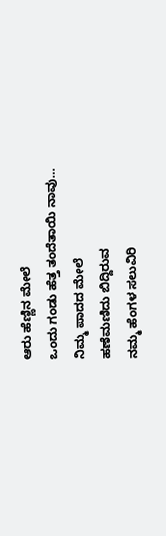ಆರು ಹೆಣ್ಣಿನ ಮೇಲೆ
ಒಂದು ಗಂಡು ಹೆತ್ತ ತಂದೆತಾಯಿ ನಾವು…
ನಿಮ್ಮ ಪಾದದ‌ ಮೇಲೆ
ಹಣೆಮಣಿದು ಬಿದ್ದಿರುವ
ನಮ್ಮ ಹೆಂಗಳ ಸಲುವಿರಿ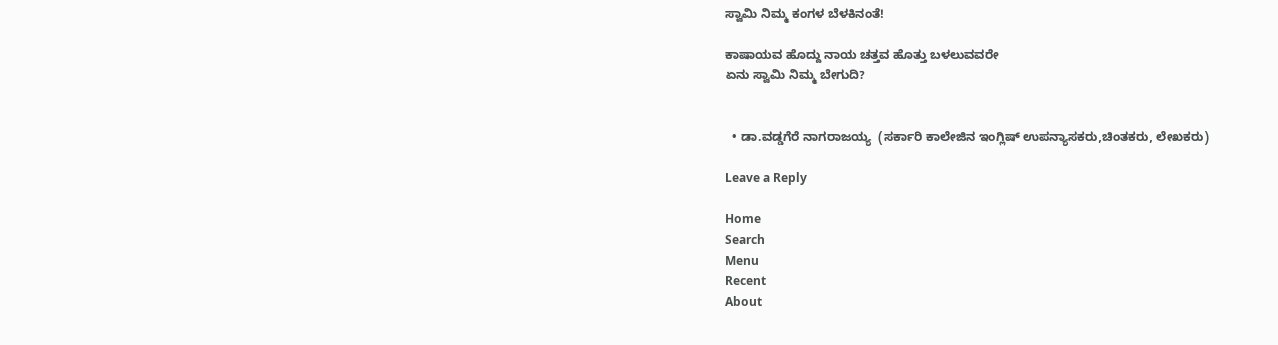ಸ್ವಾಮಿ ನಿಮ್ಮ ಕಂಗಳ ಬೆಳಕಿನಂತೆ!

ಕಾಷಾಯವ ಹೊದ್ದು ನಾಯ ಚತ್ತವ ಹೊತ್ತು ಬಳಲುವವರೇ
ಏನು ಸ್ವಾಮಿ ನಿಮ್ಮ ಬೇಗುದಿ?


  • ಡಾ.ವಡ್ಡಗೆರೆ ನಾಗರಾಜಯ್ಯ  (ಸರ್ಕಾರಿ ಕಾಲೇಜಿನ ಇಂಗ್ಲಿಷ್ ಉಪನ್ಯಾಸಕರು,ಚಿಂತಕರು, ಲೇಖಕರು)

Leave a Reply

Home
Search
Menu
Recent
About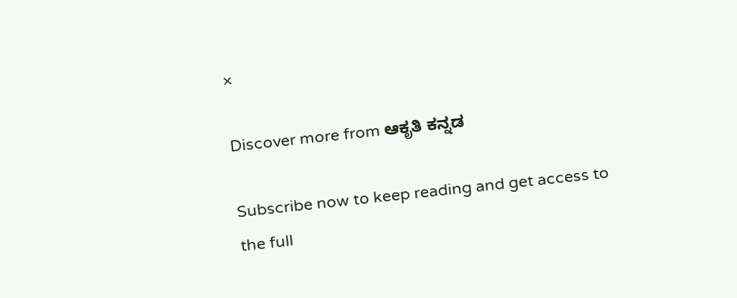×

Discover more from ಆಕೃತಿ ಕನ್ನಡ

Subscribe now to keep reading and get access to the full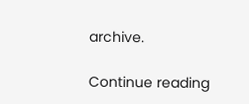archive.

Continue reading